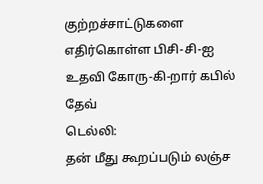குற்றச்சாட்டுகளை எதிர்கொள்ள பிசி-சி-ஐ உதவி கோரு-கி-றார் கபில் தேவ்
டெல்லி:
தன் மீது கூறப்படும் லஞ்ச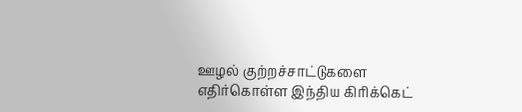ஊழல் குற்றச்சாட்டுகளை எதிர்கொள்ள இந்திய கிரிக்கெட்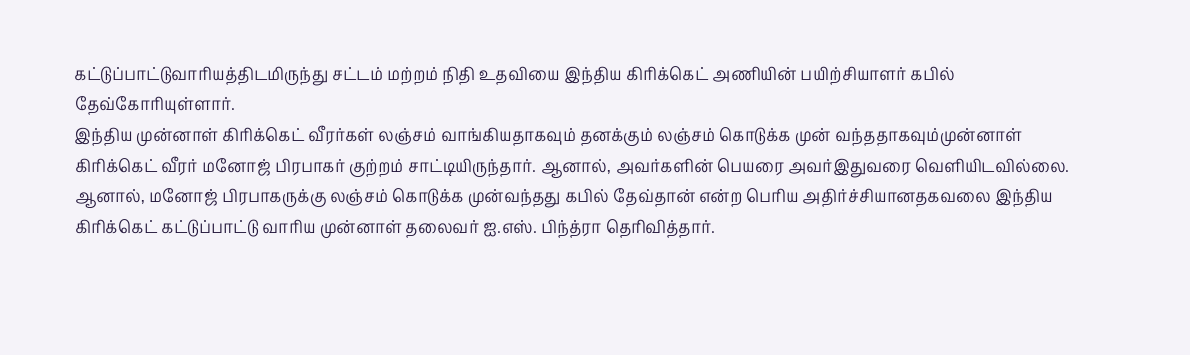கட்டுப்பாட்டுவாரியத்திடமிருந்து சட்டம் மற்றம் நிதி உதவியை இந்திய கிரிக்கெட் அணியின் பயிற்சியாளர் கபில் தேவ்கோரியுள்ளார்.
இந்திய முன்னாள் கிரிக்கெட் வீரர்கள் லஞ்சம் வாங்கியதாகவும் தனக்கும் லஞ்சம் கொடுக்க முன் வந்ததாகவும்முன்னாள் கிரிக்கெட் வீரர் மனோஜ் பிரபாகர் குற்றம் சாட்டியிருந்தார். ஆனால், அவர்களின் பெயரை அவர்இதுவரை வெளியிடவில்லை.
ஆனால், மனோஜ் பிரபாகருக்கு லஞ்சம் கொடுக்க முன்வந்தது கபில் தேவ்தான் என்ற பெரிய அதிர்ச்சியானதகவலை இந்திய கிரிக்கெட் கட்டுப்பாட்டு வாரிய முன்னாள் தலைவர் ஐ.எஸ். பிந்த்ரா தெரிவித்தார்.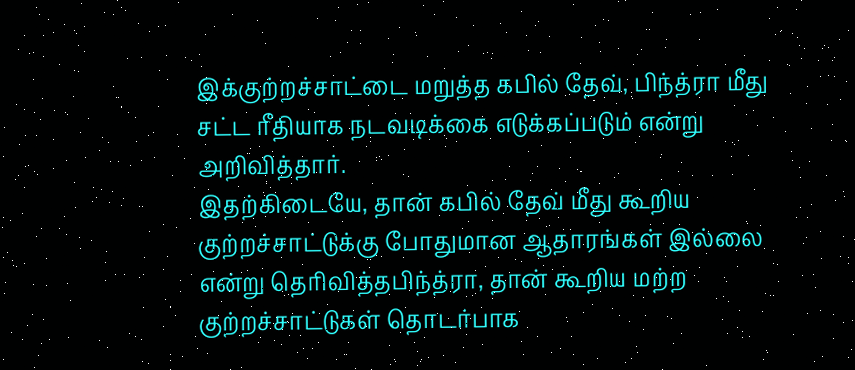இக்குற்றச்சாட்டை மறுத்த கபில் தேவ், பிந்த்ரா மீது சட்ட ரீதியாக நடவடிக்கை எடுக்கப்படும் என்று அறிவித்தார்.
இதற்கிடையே, தான் கபில் தேவ் மீது கூறிய குற்றச்சாட்டுக்கு போதுமான ஆதாரங்கள் இல்லை என்று தெரிவித்தபிந்த்ரா, தான் கூறிய மற்ற குற்றச்சாட்டுகள் தொடர்பாக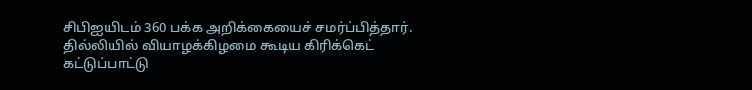சிபிஐயிடம் 360 பக்க அறிக்கையைச் சமர்ப்பித்தார்.
தில்லியில் வியாழக்கிழமை கூடிய கிரிக்கெட் கட்டுப்பாட்டு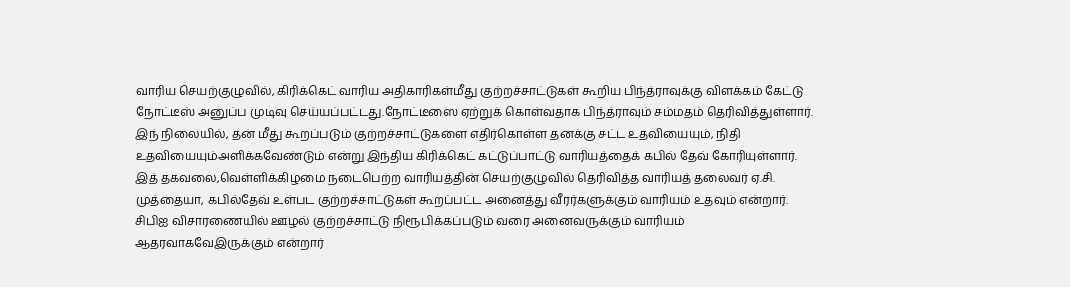வாரிய செயற்குழுவில், கிரிக்கெட் வாரிய அதிகாரிகள்மீது குற்றச்சாட்டுகள் கூறிய பிந்த்ராவுக்கு விளக்கம் கேட்டு நோட்டீஸ் அனுப்ப முடிவு செய்யப்பட்டது.நோட்டீஸை ஏற்றுக் கொள்வதாக பிந்த்ராவும் சம்மதம் தெரிவித்துள்ளார்.
இந் நிலையில், தன் மீது கூறப்படும் குற்றச்சாட்டுகளை எதிர்கொள்ள தனக்கு சட்ட உதவியையும், நிதி உதவியையும்அளிக்கவேண்டும் என்று இந்திய கிரிக்கெட் கட்டுப்பாட்டு வாரியத்தைக் கபில் தேவ் கோரியுள்ளார். இத் தகவலை,வெள்ளிக்கிழமை நடைபெற்ற வாரியத்தின் செயற்குழுவில் தெரிவித்த வாரியத் தலைவர் ஏ.சி. முத்தையா, கபில்தேவ் உள்பட குற்றச்சாட்டுகள் கூறப்பட்ட அனைத்து வீரர்களுக்கும் வாரியம் உதவும் என்றார்.
சிபிஐ விசாரணையில் ஊழல் குற்றச்சாட்டு நிரூபிக்கப்படும் வரை அனைவருக்கும் வாரியம் ஆதரவாகவேஇருக்கும் என்றார்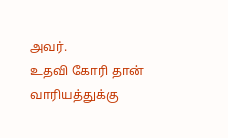அவர்.
உதவி கோரி தான் வாரியத்துக்கு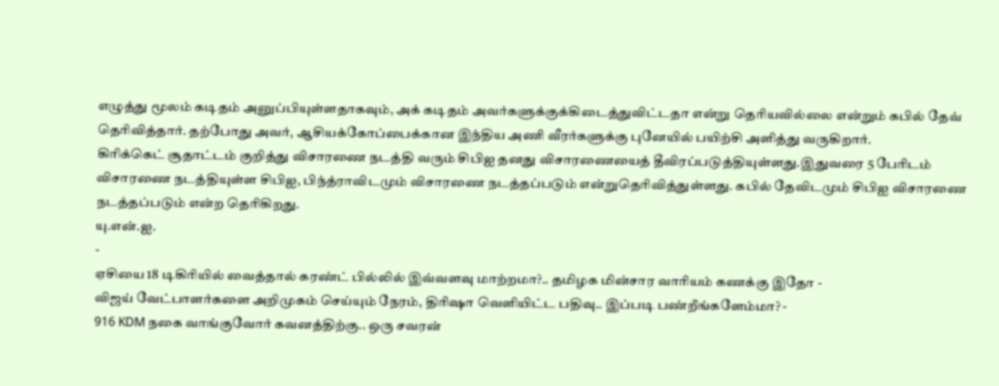எழுத்து மூலம் கடிதம் அனுப்பியுள்ளதாகவும், அக் கடிதம் அவர்களுக்குக்கிடைத்துவிட்டதா என்று தெரியவில்லை என்றும் கபில் தேவ் தெரிவித்தார். தற்போது அவர், ஆசியக்கோப்பைக்கான இந்திய அணி வீரர்களுக்கு புனேயில் பயிற்சி அளித்து வருகிறார்.
கிரிக்கெட் சூதாட்டம் குறித்து விசாரணை நடத்தி வரும் சிபிஐ தனது விசாரணையைத் தீவிரப்படுத்தியுள்ளது.இதுவரை 5 பேரிடம் விசாரணை நடத்தியுள்ள சிபிஐ, பிந்த்ராவிடமும் விசாரணை நடத்தப்படும் என்றுதெரிவித்துள்ளது. கபில் தேவிடமும் சிபிஐ விசாரணை நடத்தப்படும் என்ற தெரிகிறது.
யு.என்.ஐ.
-
ஏசியை 18 டிகிரியில் வைத்தால் கரண்ட் பில்லில் இவ்வளவு மாற்றமா?.. தமிழக மின்சார வாரியம் கணக்கு இதோ -
விஜய் வேட்பாளர்களை அறிமுகம் செய்யும் நேரம், திரிஷா வெளியிட்ட பதிவு.. இப்படி பண்றீங்களேம்மா? -
916 KDM நகை வாங்குவோர் கவனத்திற்கு.. ஒரு சவரன்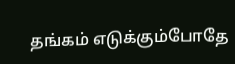தங்கம் எடுக்கும்போதே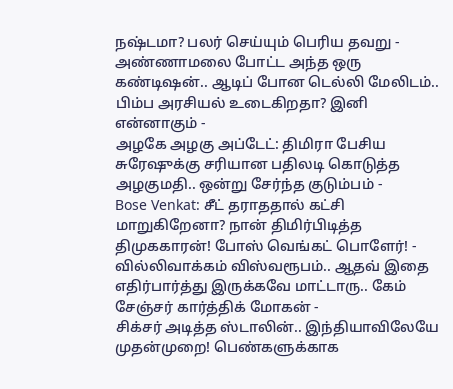நஷ்டமா? பலர் செய்யும் பெரிய தவறு -
அண்ணாமலை போட்ட அந்த ஒரு கண்டிஷன்.. ஆடிப் போன டெல்லி மேலிடம்.. பிம்ப அரசியல் உடைகிறதா? இனி என்னாகும் -
அழகே அழகு அப்டேட்: திமிரா பேசிய சுரேஷுக்கு சரியான பதிலடி கொடுத்த அழகுமதி.. ஒன்று சேர்ந்த குடும்பம் -
Bose Venkat: சீட் தராததால் கட்சி மாறுகிறேனா? நான் திமிர்பிடித்த திமுககாரன்! போஸ் வெங்கட் பொளேர்! -
வில்லிவாக்கம் விஸ்வரூபம்.. ஆதவ் இதை எதிர்பார்த்து இருக்கவே மாட்டாரு.. கேம் சேஞ்சர் கார்த்திக் மோகன் -
சிக்சர் அடித்த ஸ்டாலின்.. இந்தியாவிலேயே முதன்முறை! பெண்களுக்காக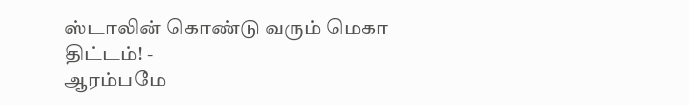ஸ்டாலின் கொண்டு வரும் மெகா திட்டம்! -
ஆரம்பமே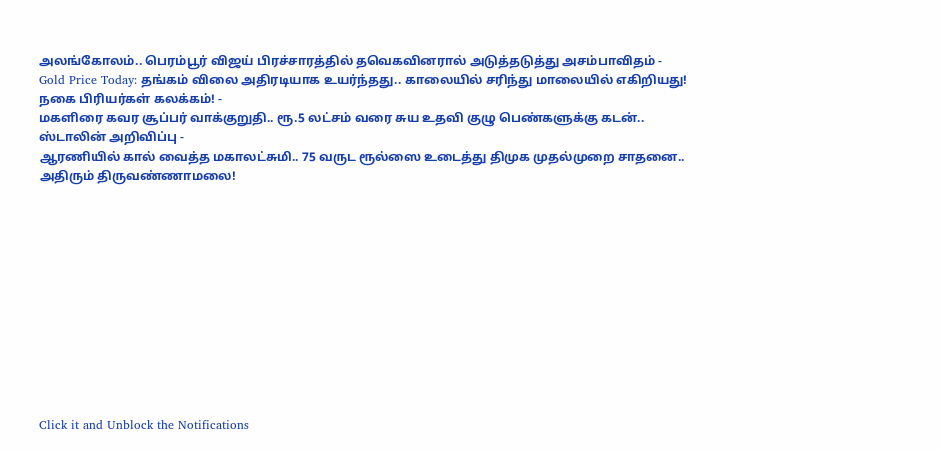அலங்கோலம்.. பெரம்பூர் விஜய் பிரச்சாரத்தில் தவெகவினரால் அடுத்தடுத்து அசம்பாவிதம் -
Gold Price Today: தங்கம் விலை அதிரடியாக உயர்ந்தது.. காலையில் சரிந்து மாலையில் எகிறியது! நகை பிரியர்கள் கலக்கம்! -
மகளிரை கவர சூப்பர் வாக்குறுதி.. ரூ.5 லட்சம் வரை சுய உதவி குழு பெண்களுக்கு கடன்.. ஸ்டாலின் அறிவிப்பு -
ஆரணியில் கால் வைத்த மகாலட்சுமி.. 75 வருட ரூல்ஸை உடைத்து திமுக முதல்முறை சாதனை.. அதிரும் திருவண்ணாமலை!












Click it and Unblock the Notifications